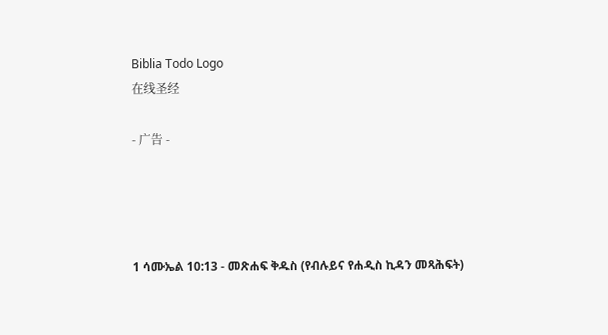Biblia Todo Logo
在线圣经

- 广告 -




1 ሳሙኤል 10:13 - መጽሐፍ ቅዱስ (የብሉይና የሐዲስ ኪዳን መጻሕፍት)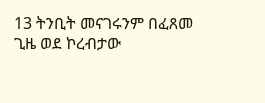13 ትንቢት መናገሩንም በፈጸመ ጊዜ ወደ ኮረብታው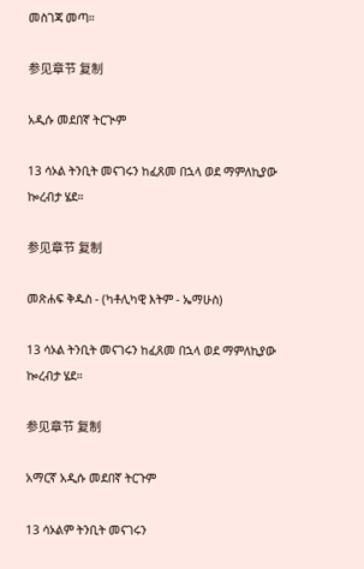መስገጃ መጣ።

参见章节 复制

አዲሱ መደበኛ ትርጒም

13 ሳኦል ትንቢት መናገሩን ከፈጸመ በኋላ ወደ ማምለኪያው ኰረብታ ሄደ።

参见章节 复制

መጽሐፍ ቅዱስ - (ካቶሊካዊ እትም - ኤማሁስ)

13 ሳኦል ትንቢት መናገሩን ከፈጸመ በኋላ ወደ ማምለኪያው ኰረብታ ሄደ።

参见章节 复制

አማርኛ አዲሱ መደበኛ ትርጉም

13 ሳኦልም ትንቢት መናገሩን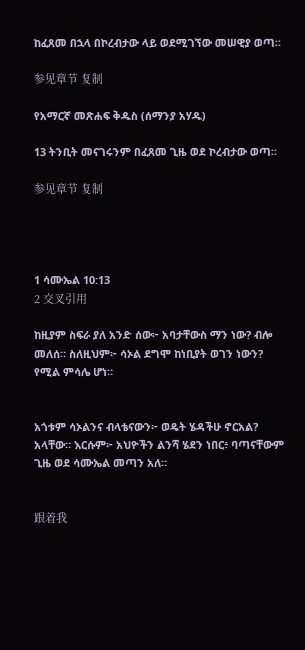ከፈጸመ በኋላ በኮረብታው ላይ ወደሚገኘው መሠዊያ ወጣ።

参见章节 复制

የአማርኛ መጽሐፍ ቅዱስ (ሰማንያ አሃዱ)

13 ትንቢት መናገሩንም በፈጸመ ጊዜ ወደ ኮረብታው ወጣ።

参见章节 复制




1 ሳሙኤል 10:13
2 交叉引用

ከዚያም ስፍራ ያለ አንድ ሰው፦ አባታቸውስ ማን ነው? ብሎ መለሰ። ስለዚህም፦ ሳኦል ደግሞ ከነቢያት ወገን ነውን? የሚል ምሳሌ ሆነ።


አጎቱም ሳኦልንና ብላቴናውን፦ ወዴት ሄዳችሁ ኖርአል? አላቸው። እርሱም፦ አህዮችን ልንሻ ሄደን ነበር፥ ባጣናቸውም ጊዜ ወደ ሳሙኤል መጣን አለ።


跟着我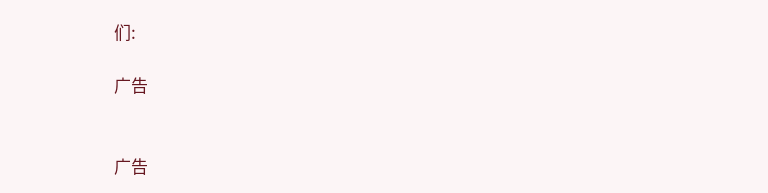们:

广告


广告